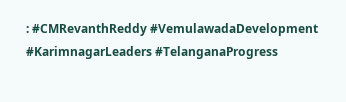: #CMRevanthReddy #VemulawadaDevelopment #KarimnagarLeaders #TelanganaProgress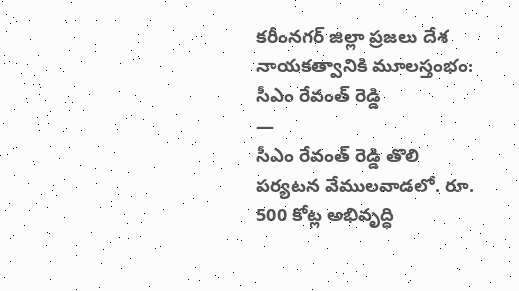కరీంనగర్ జిల్లా ప్రజలు దేశ నాయకత్వానికి మూలస్తంభం: సీఎం రేవంత్ రెడ్డి
—
సీఎం రేవంత్ రెడ్డి తొలి పర్యటన వేములవాడలో. రూ. 500 కోట్ల అభివృద్ధి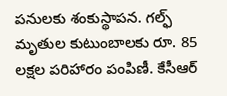పనులకు శంకుస్థాపన. గల్ఫ్ మృతుల కుటుంబాలకు రూ. 85 లక్షల పరిహారం పంపిణీ. కేసీఆర్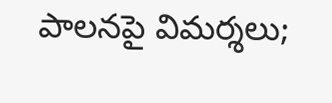పాలనపై విమర్శలు;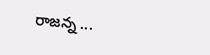రాజన్న ...